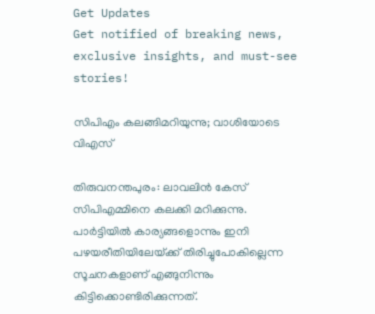Get Updates
Get notified of breaking news, exclusive insights, and must-see stories!

സിപിഎം കലങ്ങിമറിയുന്നു; വാശിയോടെ വിഎസ്‌

തിരുവനന്തപുരം: ലാവലിന്‍ കേസ്‌ സിപിഎമ്മിനെ കലക്കി മറിക്കുന്നു. പാര്‍ട്ടിയില്‍ കാര്യങ്ങളൊന്നും ഇനി പഴയരീതിയിലേയ്‌ക്ക്‌ തിരിച്ചുപോകില്ലെന്ന സൂചനകളാണ്‌ എങ്ങുനിന്നും കിട്ടിക്കൊണ്ടിരിക്കുന്നത്‌.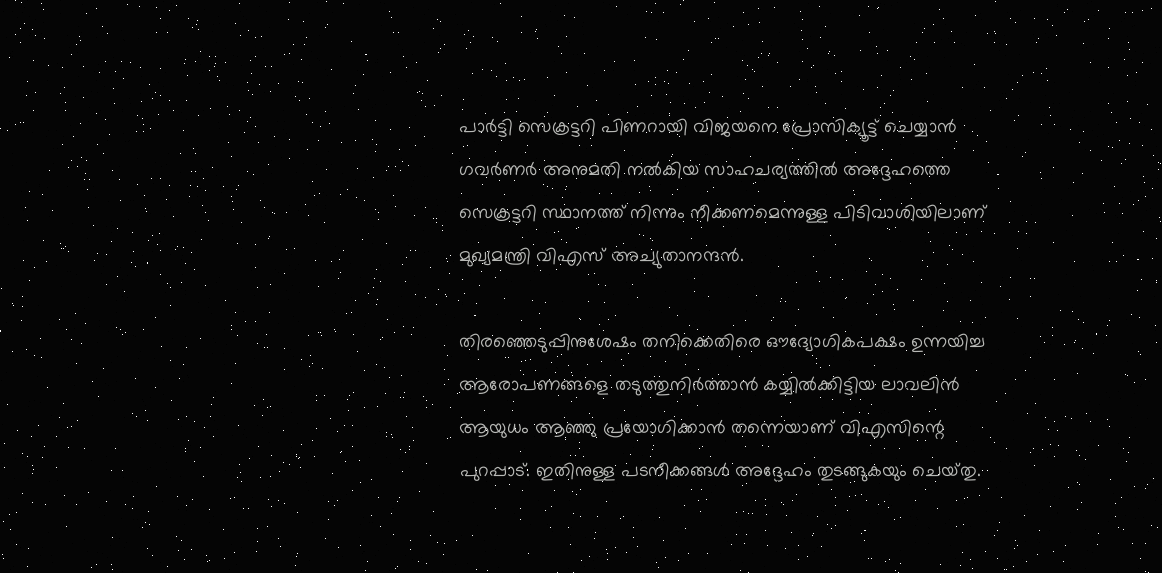പാര്‍ട്ടി സെക്രട്ടറി പിണറായി വിജയനെ പ്രോസിക്യൂട്ട്‌ ചെയ്യാന്‍ ഗവര്‍ണര്‍ അനുമതി നല്‍കിയ സാഹചര്യത്തില്‍ അദ്ദേഹത്തെ സെക്രട്ടറി സ്ഥാനത്ത്‌ നിന്നും നീക്കണമെന്നുള്ള പിടിവാശിയിലാണ്‌ മുഖ്യമന്ത്രി വിഎസ്‌ അച്യുതാനന്ദന്‍.

തിരഞ്ഞെടുപ്പിനുശേഷം തനിക്കെതിരെ ഔദ്യോഗികപക്ഷം ഉന്നയിച്ച ആരോപണങ്ങളെ തടുത്തുനിര്‍ത്താന്‍ കയ്യില്‍ക്കിട്ടിയ ലാവലിന്‍ ആയുധം ആഞ്ഞു പ്രയോഗിക്കാന്‍ തന്നെയാണ്‌ വിഎസിന്റെ പുറപ്പാട്‌. ഇതിനുള്ള പടനീക്കങ്ങള്‍ അദ്ദേഹം തുടങ്ങുകയും ചെയ്‌തു.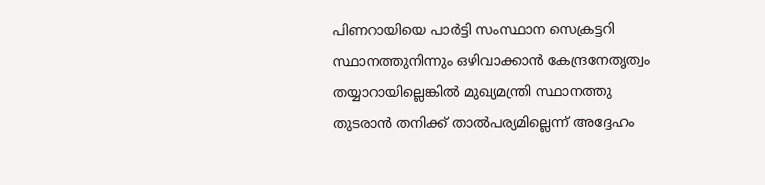പിണറായിയെ പാര്‍ട്ടി സംസ്ഥാന സെക്രട്ടറി സ്ഥാനത്തുനിന്നും ഒഴിവാക്കാന്‍ കേന്ദ്രനേതൃത്വം തയ്യാറായില്ലെങ്കില്‍ മുഖ്യമന്ത്രി സ്ഥാനത്തു തുടരാന്‍ തനിക്ക്‌ താല്‍പര്യമില്ലെന്ന്‌ അദ്ദേഹം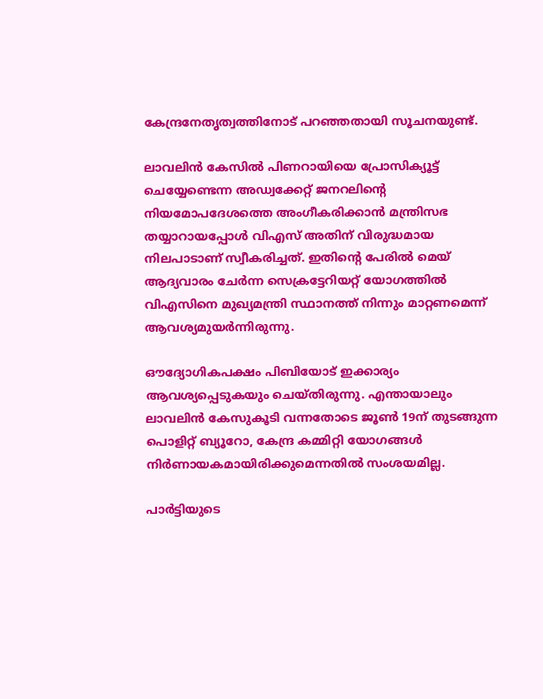കേന്ദ്രനേതൃത്വത്തിനോട്‌ പറഞ്ഞതായി സൂചനയുണ്ട്‌.

ലാവലിന്‍ കേസില്‍ പിണറായിയെ പ്രോസിക്യൂട്ട്‌ ചെയ്യേണ്ടെന്ന അഡ്വക്കേറ്റ്‌ ജനറലിന്റെ നിയമോപദേശത്തെ അംഗീകരിക്കാന്‍ മന്ത്രിസഭ തയ്യാറായപ്പോള്‍ വിഎസ്‌ അതിന്‌ വിരുദ്ധമായ നിലപാടാണ്‌ സ്വീകരിച്ചത്‌. ഇതിന്റെ പേരില്‍ മെയ്‌ ആദ്യവാരം ചേര്‍ന്ന സെക്രട്ടേറിയറ്റ്‌ യോഗത്തില്‍ വിഎസിനെ മുഖ്യമന്ത്രി സ്ഥാനത്ത്‌ നിന്നും മാറ്റണമെന്ന്‌ ആവശ്യമുയര്‍ന്നിരുന്നു.

ഔദ്യോഗികപക്ഷം പിബിയോട്‌ ഇക്കാര്യം ആവശ്യപ്പെടുകയും ചെയ്‌തിരുന്നു. എന്തായാലും ലാവലിന്‍ കേസുകൂടി വന്നതോടെ ജൂണ്‍ 19ന്‌ തുടങ്ങുന്ന പൊളിറ്റ്‌ ബ്യൂറോ, കേന്ദ്ര കമ്മിറ്റി യോഗങ്ങള്‍ നിര്‍ണായകമായിരിക്കുമെന്നതില്‍ സംശയമില്ല.

പാര്‍ട്ടിയുടെ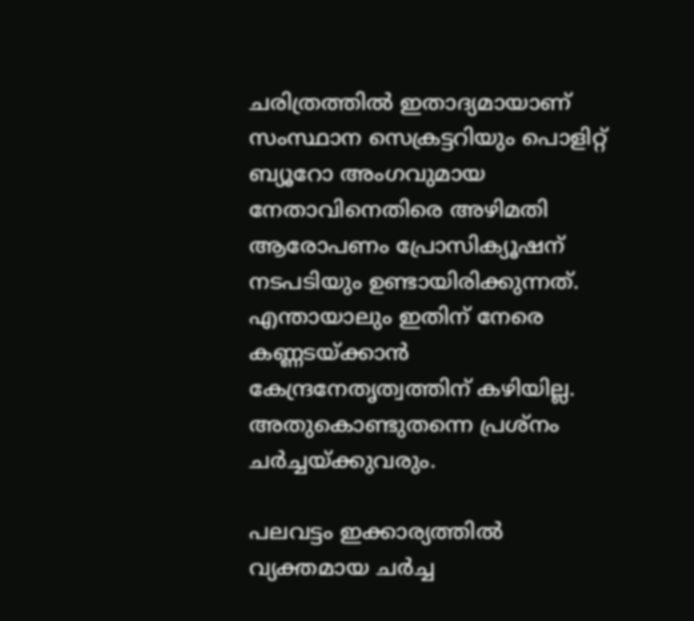ചരിത്രത്തില്‍ ഇതാദ്യമായാണ്‌ സംസ്ഥാന സെക്രട്ടറിയും പൊളിറ്റ്‌ ബ്യൂറോ അംഗവുമായ നേതാവിനെതിരെ അഴിമതി ആരോപണം പ്രോസിക്യൂഷന്‌ നടപടിയും ഉണ്ടായിരിക്കുന്നത്‌. എന്തായാലും ഇതിന്‌ നേരെ കണ്ണടയ്‌ക്കാന്‍ കേന്ദ്രനേതൃത്വത്തിന്‌ കഴിയില്ല. അതുകൊണ്ടുതന്നെ പ്രശ്‌നം ചര്‍ച്ചയ്‌ക്കുവരും.

പലവട്ടം ഇക്കാര്യത്തില്‍ വ്യക്തമായ ചര്‍ച്ച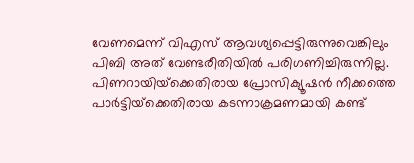വേണമെന്ന്‌ വിഎസ്‌ ആവശ്യപ്പെട്ടിരുന്നുവെങ്കിലും പിബി അത്‌ വേണ്ടരീതിയില്‍ പരിഗണിച്ചിരുന്നില്ല. പിണറായിയ്‌ക്കെതിരായ പ്രോസിക്യൂഷന്‍ നീക്കത്തെ പാര്‍ട്ടിയ്‌ക്കെതിരായ കടന്നാക്രമണമായി കണ്ട്‌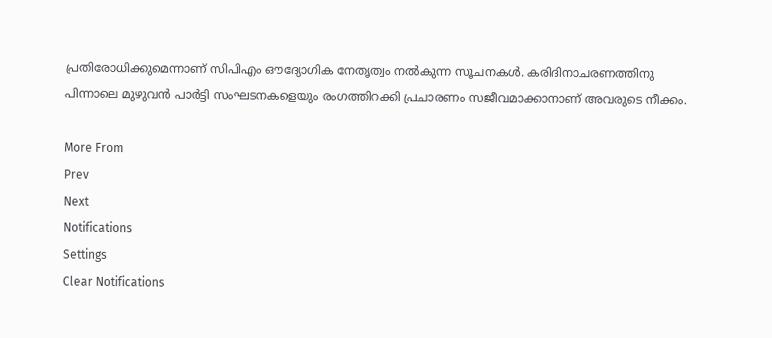പ്രതിരോധിക്കുമെന്നാണ്‌ സിപിഎം ഔദ്യോഗിക നേതൃത്വം നല്‍കുന്ന സൂചനകള്‍. കരിദിനാചരണത്തിനു പിന്നാലെ മുഴുവന്‍ പാര്‍ട്ടി സംഘടനകളെയും രംഗത്തിറക്കി പ്രചാരണം സജീവമാക്കാനാണ്‌ അവരുടെ നീക്കം.

More From
Prev
Next
Notifications
Settings
Clear Notifications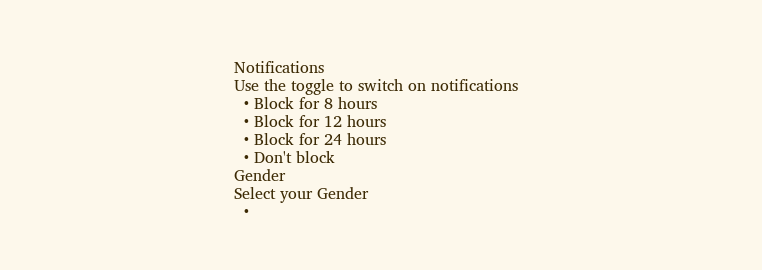Notifications
Use the toggle to switch on notifications
  • Block for 8 hours
  • Block for 12 hours
  • Block for 24 hours
  • Don't block
Gender
Select your Gender
  •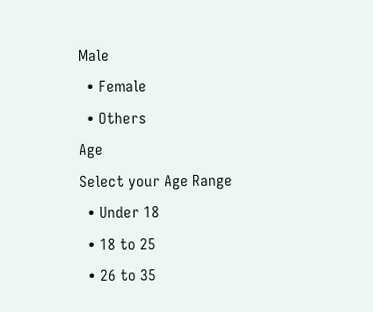Male
  • Female
  • Others
Age
Select your Age Range
  • Under 18
  • 18 to 25
  • 26 to 35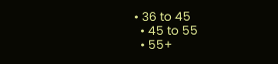• 36 to 45
  • 45 to 55
  • 55+